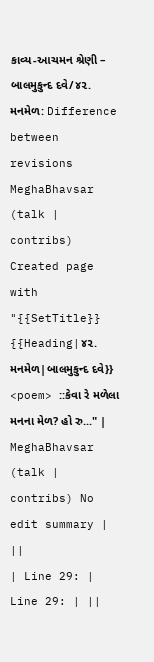કાવ્ય-આચમન શ્રેણી – બાલમુકુન્દ દવે/૪૨. મનમેળ: Difference between revisions
MeghaBhavsar (talk | contribs) Created page with "{{SetTitle}} {{Heading|૪૨. મનમેળ|બાલમુકુન્દ દવે}} <poem> ::કેવા રે મળેલા મનના મેળ? હો રુ..." |
MeghaBhavsar (talk | contribs) No edit summary |
||
| Line 29: | Line 29: | ||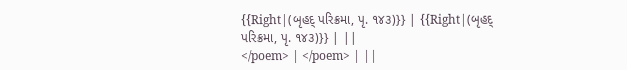{{Right|(બૃહદ્ પરિક્રમા, પૃ. ૧૪૩)}} | {{Right|(બૃહદ્ પરિક્રમા, પૃ. ૧૪૩)}} | ||
</poem> | </poem> | ||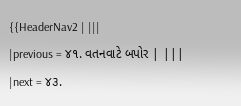{{HeaderNav2 | |||
|previous = ૪૧. વતનવાટે બપોર | |||
|next = ૪૩.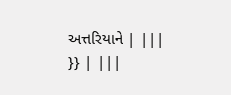અત્તરિયાને | |||
}} | |||